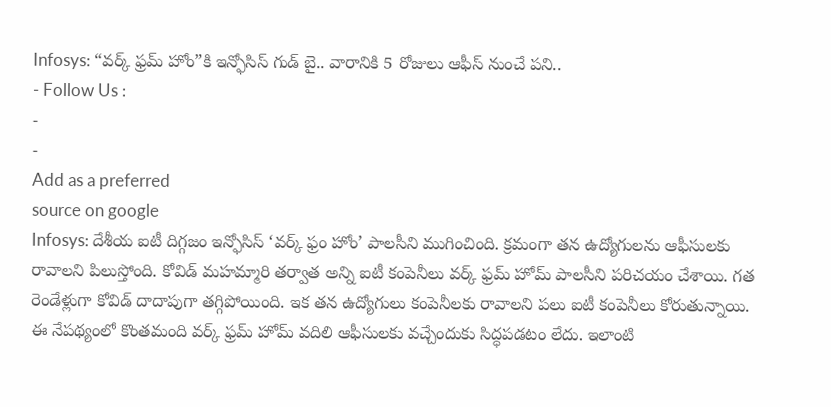Infosys: “వర్క్ ఫ్రమ్ హోం”కి ఇన్ఫోసిస్ గుడ్ బై.. వారానికి 5 రోజులు ఆఫీస్ నుంచే పని..
- Follow Us :
-
-
Add as a preferred
source on google
Infosys: దేశీయ ఐటీ దిగ్గజం ఇన్ఫోసిస్ ‘వర్క్ ఫ్రం హోం’ పాలసీని ముగించింది. క్రమంగా తన ఉద్యోగులను ఆఫీసులకు రావాలని పిలుస్తోంది. కోవిడ్ మహమ్మారి తర్వాత అన్ని ఐటీ కంపెనీలు వర్క్ ఫ్రమ్ హోమ్ పాలసీని పరిచయం చేశాయి. గత రెండేళ్లుగా కోవిడ్ దాదాపుగా తగ్గిపోయింది. ఇక తన ఉద్యోగులు కంపెనీలకు రావాలని పలు ఐటీ కంపెనీలు కోరుతున్నాయి. ఈ నేపథ్యంలో కొంతమంది వర్క్ ఫ్రమ్ హోమ్ వదిలి ఆఫీసులకు వచ్చేందుకు సిద్ధపడటం లేదు. ఇలాంటి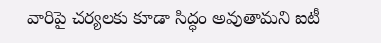వారిపై చర్యలకు కూడా సిద్ధం అవుతామని ఐటీ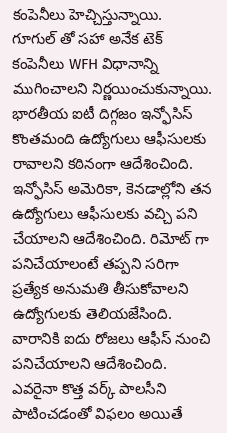కంపెనీలు హెచ్చిస్తున్నాయి.
గూగుల్ తో సహా అనేక టెక్ కంపెనీలు WFH విధానాన్ని ముగించాలని నిర్ణయించుకున్నాయి. భారతీయ ఐటీ దిగ్గజం ఇన్ఫోసిస్ కొంతమంది ఉద్యోగులు ఆఫీసులకు రావాలని కఠినంగా ఆదేశించింది. ఇన్ఫోసిస్ అమెరికా, కెనడాల్లోని తన ఉద్యోగులు ఆఫీసులకు వచ్చి పని చేయాలని ఆదేశించింది. రిమోట్ గా పనిచేయాలంటే తప్పని సరిగా ప్రత్యేక అనుమతి తీసుకోవాలని ఉద్యోగులకు తెలియజేసింది. వారానికి ఐదు రోజలు ఆఫీస్ నుంచి పనిచేయాలని ఆదేశించింది. ఎవరైనా కొత్త వర్క్ పాలసీని పాటించడంతో విఫలం అయితే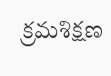క్రమశిక్షణ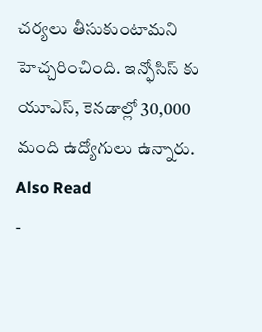చర్యలు తీసుకుంటామని హెచ్చరించింది. ఇన్ఫోసిస్ కు యూఎస్, కెనడాల్లో 30,000 మంది ఉద్యోగులు ఉన్నారు.
Also Read
-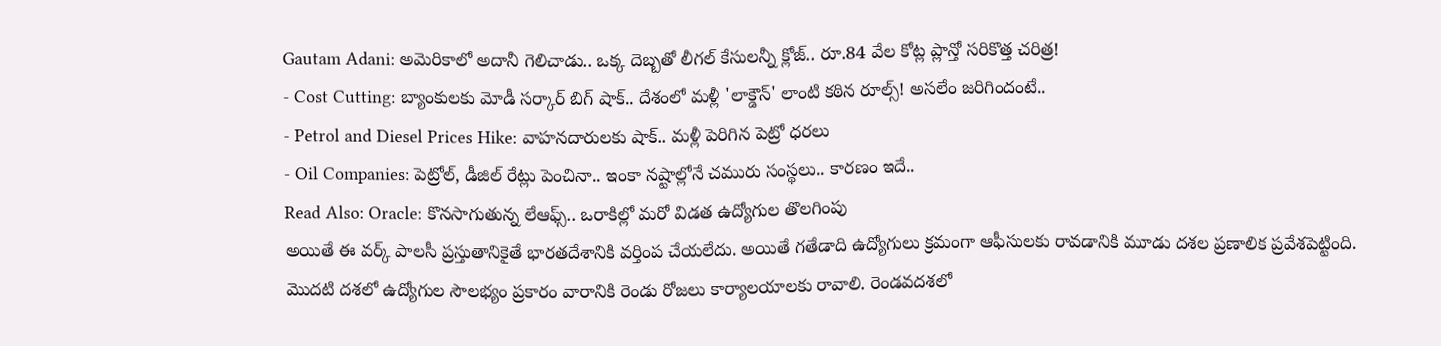Gautam Adani: అమెరికాలో అదానీ గెలిచాడు.. ఒక్క దెబ్బతో లీగల్ కేసులన్నీ క్లోజ్.. రూ.84 వేల కోట్ల ప్లాన్తో సరికొత్త చరిత్ర!
- Cost Cutting: బ్యాంకులకు మోడీ సర్కార్ బిగ్ షాక్.. దేశంలో మళ్లీ 'లాక్డౌన్' లాంటి కఠిన రూల్స్! అసలేం జరిగిందంటే..
- Petrol and Diesel Prices Hike: వాహనదారులకు షాక్.. మళ్లీ పెరిగిన పెట్రో ధరలు
- Oil Companies: పెట్రోల్, డీజిల్ రేట్లు పెంచినా.. ఇంకా నష్టాల్లోనే చమురు సంస్థలు.. కారణం ఇదే..
Read Also: Oracle: కొనసాగుతున్న లేఆఫ్స్.. ఒరాకిల్లో మరో విడత ఉద్యోగుల తొలగింపు
అయితే ఈ వర్క్ పాలసీ ప్రస్తుతానికైతే భారతదేశానికి వర్తింప చేయలేదు. అయితే గతేడాది ఉద్యోగులు క్రమంగా ఆఫీసులకు రావడానికి మూడు దశల ప్రణాలిక ప్రవేశపెట్టింది. మొదటి దశలో ఉద్యోగుల సౌలభ్యం ప్రకారం వారానికి రెండు రోజలు కార్యాలయాలకు రావాలి. రెండవదశలో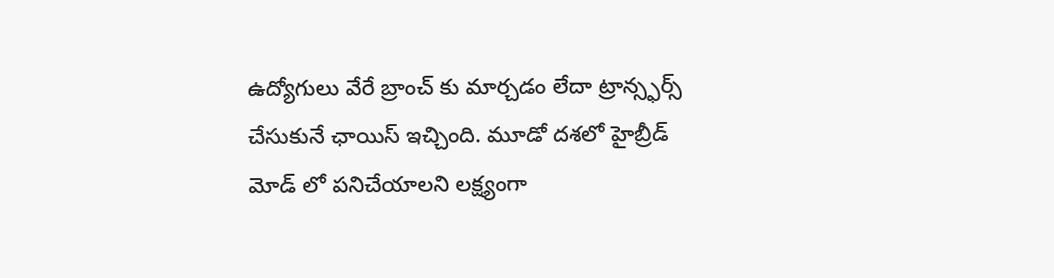ఉద్యోగులు వేరే బ్రాంచ్ కు మార్చడం లేదా ట్రాన్స్ఫర్స్ చేసుకునే ఛాయిస్ ఇచ్చింది. మూడో దశలో హైబ్రీడ్ మోడ్ లో పనిచేయాలని లక్ష్యంగా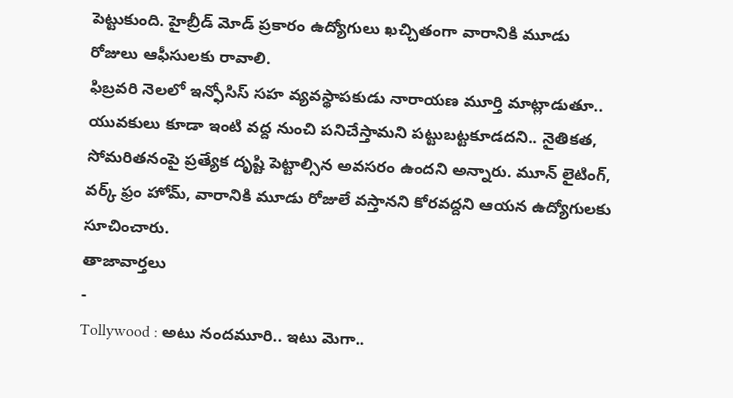పెట్టుకుంది. హైబ్రీడ్ మోడ్ ప్రకారం ఉద్యోగులు ఖచ్చితంగా వారానికి మూడు రోజులు ఆఫీసులకు రావాలి.
ఫిబ్రవరి నెలలో ఇన్ఫోసిస్ సహ వ్యవస్థాపకుడు నారాయణ మూర్తి మాట్లాడుతూ.. యువకులు కూడా ఇంటి వద్ద నుంచి పనిచేస్తామని పట్టుబట్టకూడదని.. నైతికత, సోమరితనంపై ప్రత్యేక దృష్టి పెట్టాల్సిన అవసరం ఉందని అన్నారు. మూన్ లైటింగ్, వర్క్ ఫ్రం హోమ్, వారానికి మూడు రోజులే వస్తానని కోరవద్దని ఆయన ఉద్యోగులకు సూచించారు.
తాజావార్తలు
-
Tollywood : అటు నందమూరి.. ఇటు మెగా..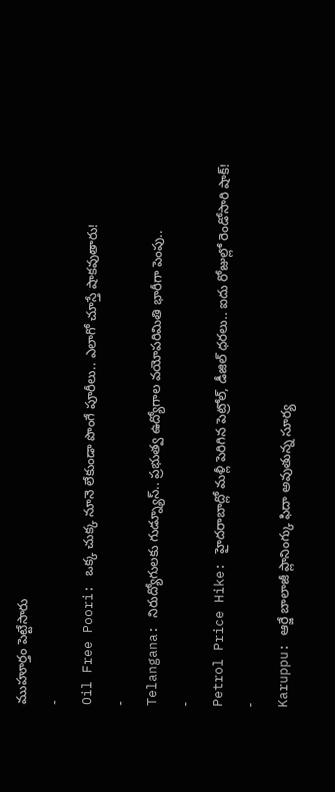ముహూర్తం పెట్టేసారు
-
Oil Free Poori: ఒక్క చుక్క నూనె లేకుండా పొంగే పూరీలు.. ఎలాగో చూస్తే షాకవుతారు!
-
Telangana: నిరుద్యోగులకు గుడ్న్యూస్.. ప్రభుత్వ ఉద్యోగాల వయోపరిమితి భారీగా పెంపు..
-
Petrol Price Hike: హైదరాబాద్లో మళ్లీ పెరిగిన పెట్రోల్, డీజిల్ ధరలు.. ఐదు రోజుల్లో రెండోసారి షాక్!
-
Karuppu: ఆర్జే బాలాజీ ప్లానింగ్కు ఫిదా అవుతున్న సూర్య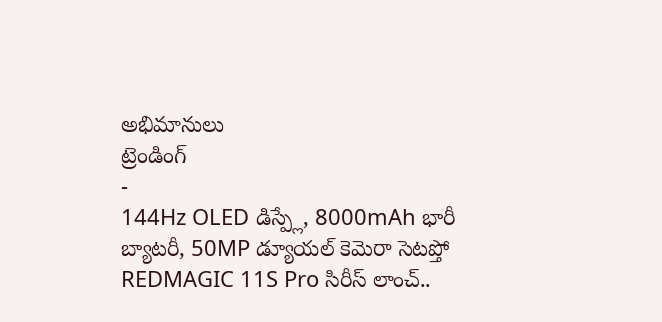అభిమానులు
ట్రెండింగ్
-
144Hz OLED డిస్ప్లే, 8000mAh భారీ బ్యాటరీ, 50MP డ్యూయల్ కెమెరా సెటప్తో REDMAGIC 11S Pro సిరీస్ లాంచ్..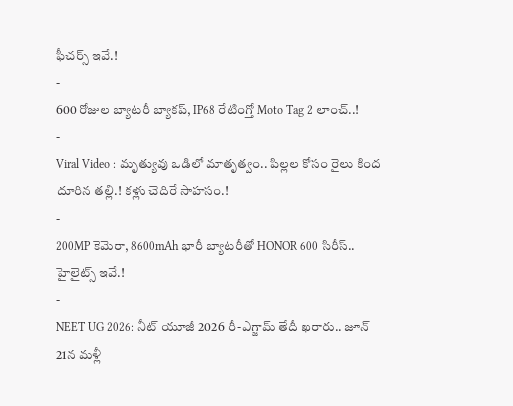ఫీచర్స్ ఇవే.!
-
600 రోజుల బ్యాటరీ బ్యాకప్, IP68 రేటింగ్తో Moto Tag 2 లాంచ్..!
-
Viral Video : మృత్యువు ఒడిలో మాతృత్వం.. పిల్లల కోసం రైలు కింద దూరిన తల్లి.! కళ్లు చెదిరే సాహసం.!
-
200MP కెమెరా, 8600mAh భారీ బ్యాటరీతో HONOR 600 సిరీస్.. హైలైట్స్ ఇవే.!
-
NEET UG 2026: నీట్ యూజీ 2026 రీ-ఎగ్జామ్ తేదీ ఖరారు.. జూన్ 21న మళ్లీ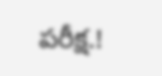పరీక్ష.!